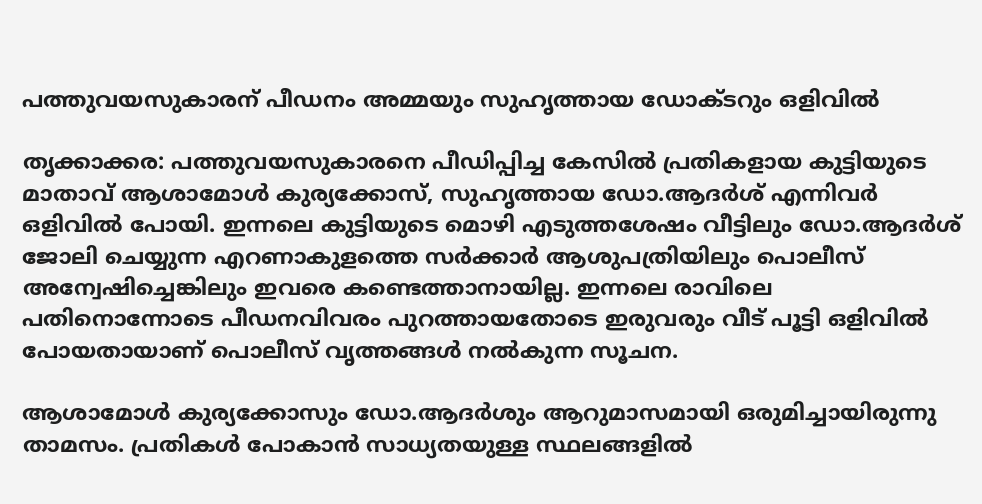പത്തുവയസുകാരന് പീഡനം അമ്മയും സുഹൃത്തായ ഡോക്ടറും ഒളിവില്‍

തൃക്കാക്കര: പത്തുവയസുകാരനെ പീഡിപ്പിച്ച കേസില്‍ പ്രതികളായ കുട്ടിയുടെ മാതാവ് ആശാമോള്‍ കുര്യക്കോസ്, സുഹൃത്തായ ഡോ.ആദര്‍ശ് എന്നിവര്‍ ഒളിവില്‍ പോയി. ഇന്നലെ കുട്ടിയുടെ മൊഴി എടുത്തശേഷം വീട്ടിലും ഡോ.ആദര്‍ശ് ജോലി ചെയ്യുന്ന എറണാകുളത്തെ സര്‍ക്കാര്‍ ആശുപത്രിയിലും പൊലീസ് അന്വേഷിച്ചെങ്കിലും ഇവരെ കണ്ടെത്താനായില്ല. ഇന്നലെ രാവിലെ പതിനൊന്നോടെ പീഡനവിവരം പുറത്തായതോടെ ഇരുവരും വീട് പൂട്ടി ഒളിവില്‍ പോയതായാണ് പൊലീസ് വൃത്തങ്ങള്‍ നല്‍കുന്ന സൂചന.

ആശാമോള്‍ കുര്യക്കോസും ഡോ.ആദര്‍ശും ആറുമാസമായി ഒരുമിച്ചായിരുന്നു താമസം. പ്രതികള്‍ പോകാന്‍ സാധ്യതയുള്ള സ്ഥലങ്ങളില്‍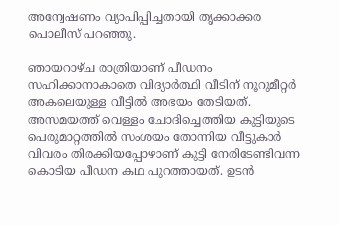അന്വേഷണം വ്യാപിപ്പിച്ചതായി തൃക്കാക്കര പൊലീസ് പറഞ്ഞു.

ഞായറാഴ്ച രാത്രിയാണ് പീഡനം സഹിക്കാനാകാതെ വിദ്യാര്‍ത്ഥി വീടിന് നൂറുമീറ്റര്‍ അകലെയുള്ള വീട്ടില്‍ അഭയം തേടിയത്. അസമയത്ത് വെള്ളം ചോദിച്ചെത്തിയ കുട്ടിയുടെ പെരുമാറ്റത്തില്‍ സംശയം തോന്നിയ വീട്ടുകാര്‍ വിവരം തിരക്കിയപ്പോഴാണ് കുട്ടി നേരിടേണ്ടിവന്ന കൊടിയ പീഡന കഥ പുറത്തായത്. ഉടന്‍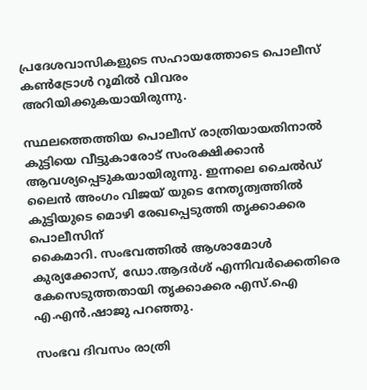പ്രദേശവാസികളുടെ സഹായത്തോടെ പൊലീസ് കണ്‍ട്രോള്‍ റൂമില്‍ വിവരം അറിയിക്കുകയായിരുന്നു.

സ്ഥലത്തെത്തിയ പൊലീസ് രാത്രിയായതിനാല്‍ കുട്ടിയെ വീട്ടുകാരോട് സംരക്ഷിക്കാന്‍ ആവശ്യപ്പെടുകയായിരുന്നു. ഇന്നലെ ചൈല്‍ഡ് ലൈന്‍ അംഗം വിജയ് യുടെ നേതൃത്വത്തില്‍ കുട്ടിയുടെ മൊഴി രേഖപ്പെടുത്തി തൃക്കാക്കര പൊലീസിന്
കൈമാറി. സംഭവത്തില്‍ ആശാമോള്‍ കുര്യക്കോസ്, ഡോ.ആദര്‍ശ് എന്നിവര്‍ക്കെതിരെ കേസെടുത്തതായി തൃക്കാക്കര എസ്.ഐ എ.എന്‍.ഷാജു പറഞ്ഞു.

സംഭവ ദിവസം രാത്രി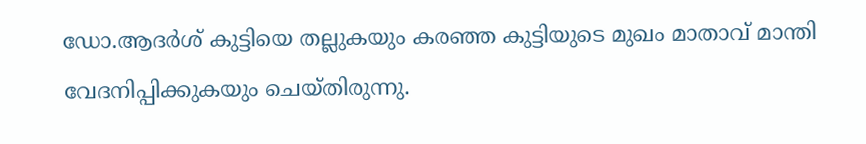ഡോ.ആദര്‍ശ് കുട്ടിയെ തല്ലുകയും കരഞ്ഞ കുട്ടിയുടെ മുഖം മാതാവ് മാന്തി വേദനിപ്പിക്കുകയും ചെയ്തിരുന്നു.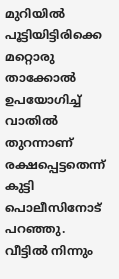മുറിയില്‍ പൂട്ടിയിട്ടിരിക്കെ മറ്റൊരു താക്കോല്‍ ഉപയോഗിച്ച്‌ വാതില്‍ തുറന്നാണ് രക്ഷപ്പെട്ടതെന്ന് കുട്ടി പൊലീസിനോട് പറഞ്ഞു. വീട്ടില്‍ നിന്നും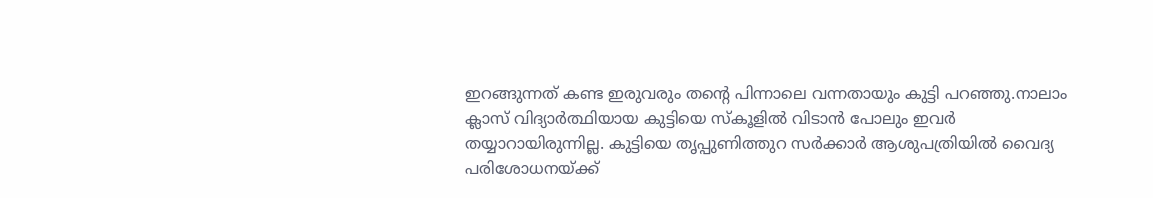ഇറങ്ങുന്നത് കണ്ട ഇരുവരും തന്റെ പിന്നാലെ വന്നതായും കുട്ടി പറഞ്ഞു.നാലാം ക്ലാസ് വിദ്യാര്‍ത്ഥിയായ കുട്ടിയെ സ്‌കൂളില്‍ വിടാന്‍ പോലും ഇവര്‍ തയ്യാറായിരുന്നില്ല. കുട്ടിയെ തൃപ്പുണിത്തുറ സര്‍ക്കാര്‍ ആശുപത്രിയില്‍ വൈദ്യ പരിശോധനയ്ക്ക്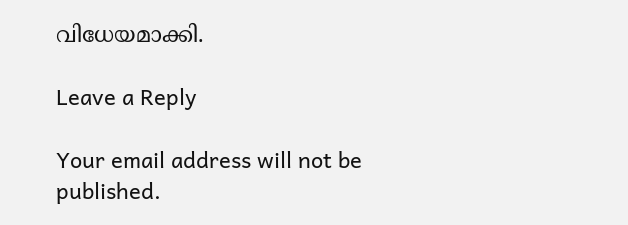വിധേയമാക്കി.

Leave a Reply

Your email address will not be published.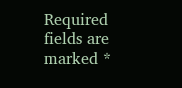Required fields are marked *